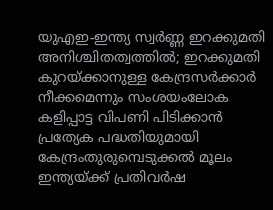യുഎഇ-ഇന്ത്യ സ്വർണ്ണ ഇറക്കുമതി അനിശ്ചിതത്വത്തിൽ; ഇറക്കുമതി കുറയ്ക്കാനുള്ള കേന്ദ്രസർക്കാർ നീക്കമെന്നും സംശയംലോക കളിപ്പാട്ട വിപണി പിടിക്കാന്‍ പ്രത്യേക പദ്ധതിയുമായി കേന്ദ്രംതുരുമ്പെടുക്കൽ മൂലം ഇന്ത്യയ്ക്ക് പ്രതിവര്‍ഷ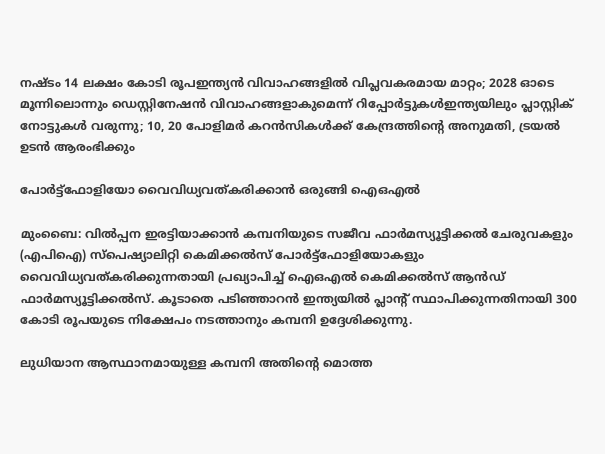നഷ്ടം 14 ലക്ഷം കോടി രൂപഇന്ത്യൻ വിവാഹങ്ങളിൽ വിപ്ലവകരമായ മാറ്റം; 2028 ഓടെ മൂന്നിലൊന്നും ഡെസ്റ്റിനേഷൻ വിവാഹങ്ങളാകുമെന്ന് റിപ്പോർട്ടുകൾഇന്ത്യയിലും പ്ലാസ്റ്റിക് നോട്ടുകൾ വരുന്നു; 10, 20 പോളിമർ കറൻസികൾക്ക് കേന്ദ്രത്തിന്റെ അനുമതി, ട്രയൽ ഉടൻ ആരംഭിക്കും

പോർട്ട്ഫോളിയോ വൈവിധ്യവത്കരിക്കാൻ ഒരുങ്ങി ഐഒഎൽ

മുംബൈ: വിൽപ്പന ഇരട്ടിയാക്കാൻ കമ്പനിയുടെ സജീവ ഫാർമസ്യൂട്ടിക്കൽ ചേരുവകളും (എപിഐ) സ്പെഷ്യാലിറ്റി കെമിക്കൽസ് പോർട്ട്ഫോളിയോകളും വൈവിധ്യവത്കരിക്കുന്നതായി പ്രഖ്യാപിച്ച് ഐഒഎൽ കെമിക്കൽസ് ആൻഡ് ഫാർമസ്യൂട്ടിക്കൽസ്. കൂടാതെ പടിഞ്ഞാറൻ ഇന്ത്യയിൽ പ്ലാന്റ് സ്ഥാപിക്കുന്നതിനായി 300 കോടി രൂപയുടെ നിക്ഷേപം നടത്താനും കമ്പനി ഉദ്ദേശിക്കുന്നു.

ലുധിയാന ആസ്ഥാനമായുള്ള കമ്പനി അതിന്റെ മൊത്ത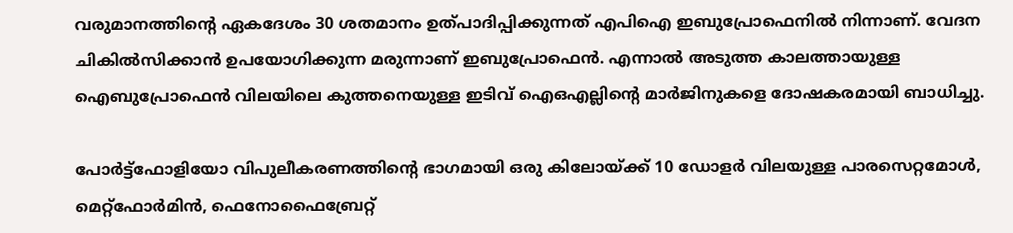വരുമാനത്തിന്റെ ഏകദേശം 30 ശതമാനം ഉത്പാദിപ്പിക്കുന്നത് എപിഐ ഇബുപ്രോഫെനിൽ നിന്നാണ്. വേദന ചികിൽസിക്കാൻ ഉപയോഗിക്കുന്ന മരുന്നാണ് ഇബുപ്രോഫെൻ. എന്നാൽ അടുത്ത കാലത്തായുള്ള ഐബുപ്രോഫെൻ വിലയിലെ കുത്തനെയുള്ള ഇടിവ് ഐഒഎല്ലിന്റെ മാർജിനുകളെ ദോഷകരമായി ബാധിച്ചു.

പോർട്ട്‌ഫോളിയോ വിപുലീകരണത്തിന്റെ ഭാഗമായി ഒരു കിലോയ്ക്ക് 10 ഡോളർ വിലയുള്ള പാരസെറ്റമോൾ, മെറ്റ്‌ഫോർമിൻ, ഫെനോഫൈബ്രേറ്റ്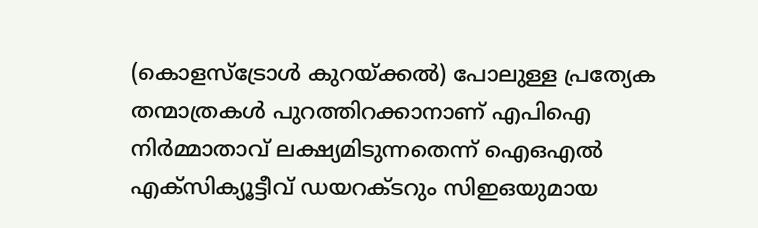(കൊളസ്‌ട്രോൾ കുറയ്ക്കൽ) പോലുള്ള പ്രത്യേക തന്മാത്രകൾ പുറത്തിറക്കാനാണ് എപിഐ നിർമ്മാതാവ് ലക്ഷ്യമിടുന്നതെന്ന് ഐഒഎൽ എക്‌സിക്യൂട്ടീവ് ഡയറക്ടറും സിഇഒയുമായ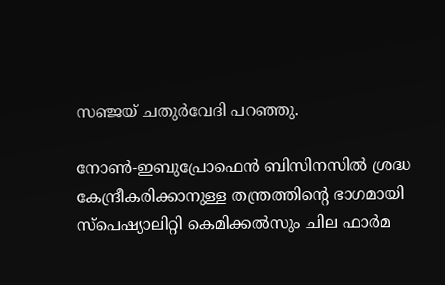സഞ്ജയ് ചതുർവേദി പറഞ്ഞു.

നോൺ-ഇബുപ്രോഫെൻ ബിസിനസിൽ ശ്രദ്ധ കേന്ദ്രീകരിക്കാനുള്ള തന്ത്രത്തിന്റെ ഭാഗമായി സ്പെഷ്യാലിറ്റി കെമിക്കൽസും ചില ഫാർമ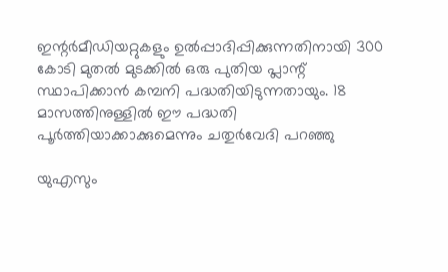ഇന്റർമീഡിയറ്റുകളും ഉൽപ്പാദിപ്പിക്കുന്നതിനായി 300 കോടി മുതൽ മുടക്കിൽ ഒരു പുതിയ പ്ലാന്റ് സ്ഥാപിക്കാൻ കമ്പനി പദ്ധതിയിടുന്നതായും. 18 മാസത്തിനുള്ളിൽ ഈ പദ്ധതി പൂർത്തിയാക്കാക്കുമെന്നും ചതുർവേദി പറഞ്ഞു

യുഎസും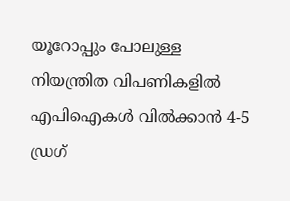യൂറോപ്പും പോലുള്ള നിയന്ത്രിത വിപണികളിൽ എപിഐകൾ വിൽക്കാൻ 4-5 ഡ്രഗ്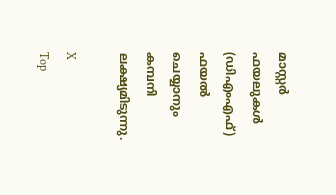മാസ്റ്റർ ഫയലുകൾ (ഡിഎംഎഫ്) ഫയൽ ചെയ്യാനും കമ്പനി ലക്ഷ്യമിടുന്നു.

X
Top